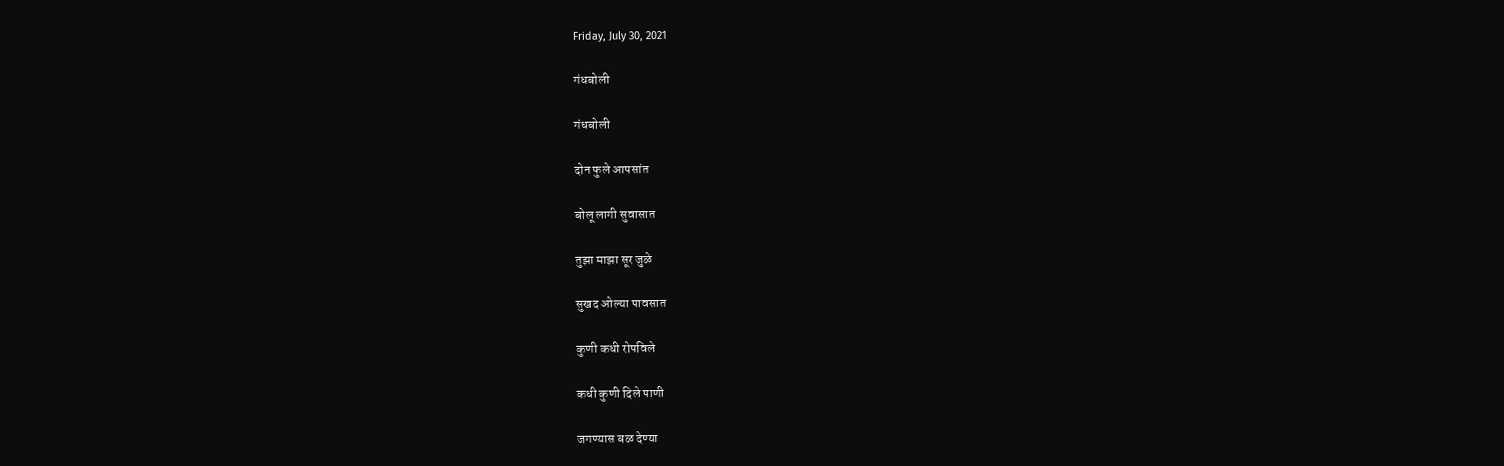Friday, July 30, 2021

गंधबोली

गंधबोली

दोन फुले आपसांत

बोलू लागी सुवासात

तुझा माझा सूर जुळे

सुखद ओल्या पावसात

कुणी कधी रोपविले

कधी कुणी दिले पाणी

जगण्यास बळ देण्या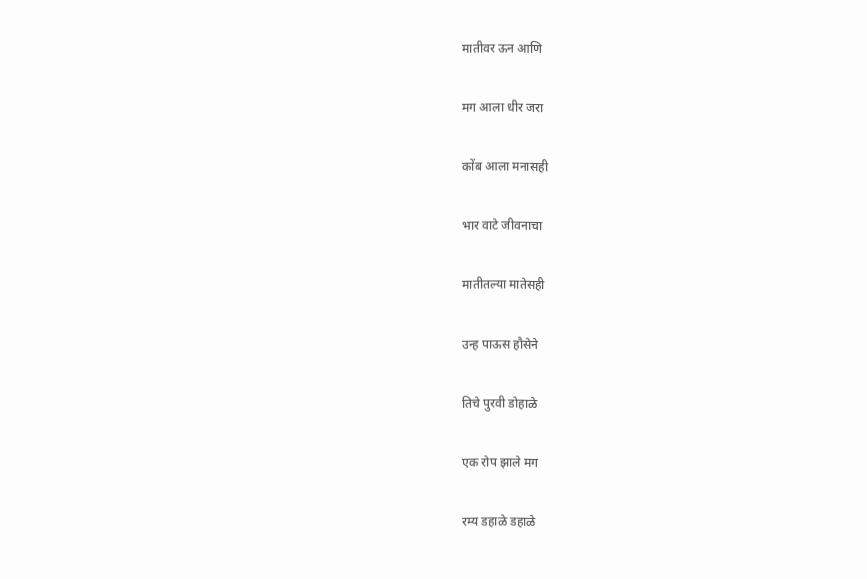मातीवर ऊन आणि

मग आला धीर जरा

कोंब आला मनासही

भार वाटे जीवनाचा

मातीतल्या मातेसही

उन्ह पाऊस हौसेने

तिचे पुरवी डोहाळे

एक रोप झाले मग

रम्य डहाळे डहाळे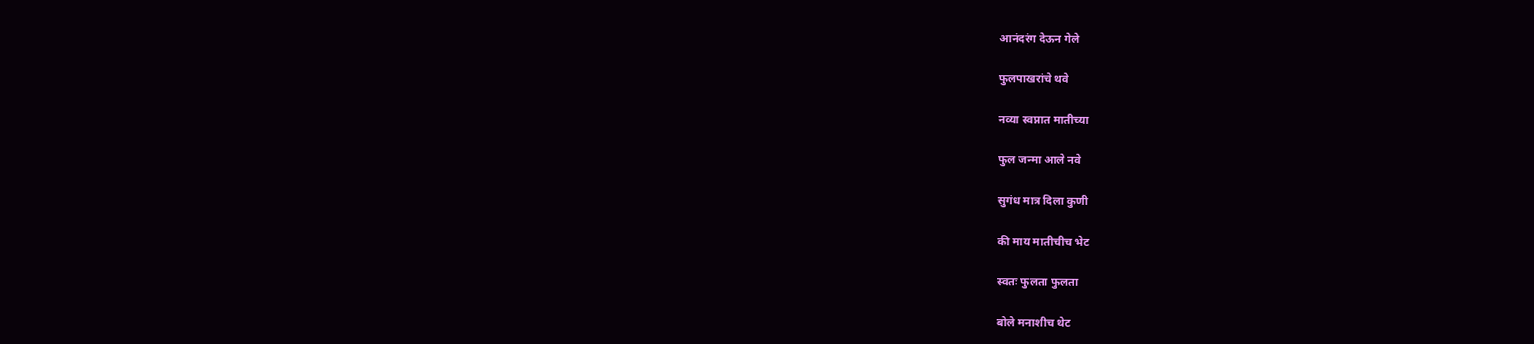आनंदरंग देऊन गेले

फुलपाखरांचे थवे

नव्या स्वप्नात मातीच्या

फुल जन्मा आले नवे

सुगंध मात्र दिला कुणी

की माय मातीचीच भेट

स्वतः फुलता फुलता

बोले मनाशीच थेट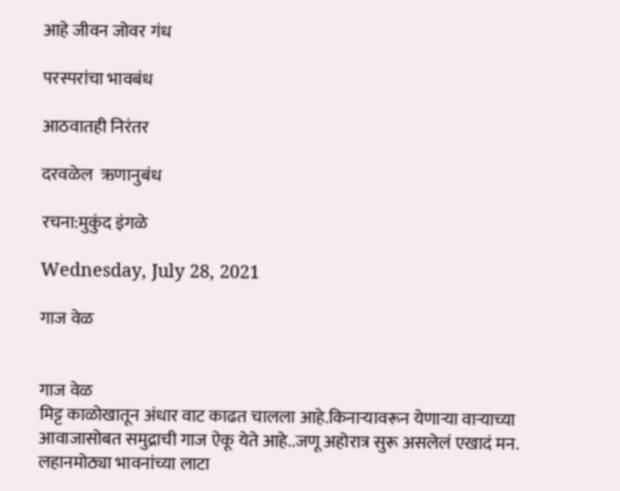आहे जीवन जोवर गंध

परस्परांचा भावबंध

आठवातही निरंतर

दरवळेल  ऋणानुबंध

रचना:मुकुंद इंगळे

Wednesday, July 28, 2021

गाज वेळ


गाज वेळ
मिट्ट काळोखातून अंधार वाट काढत चालला आहे.किनाऱ्यावरून येणाऱ्या वाऱ्याच्या आवाजासोबत समुद्राची गाज ऐकू येते आहे..जणू अहोरात्र सुरू असलेलं एखादं मन. लहानमोठ्या भावनांच्या लाटा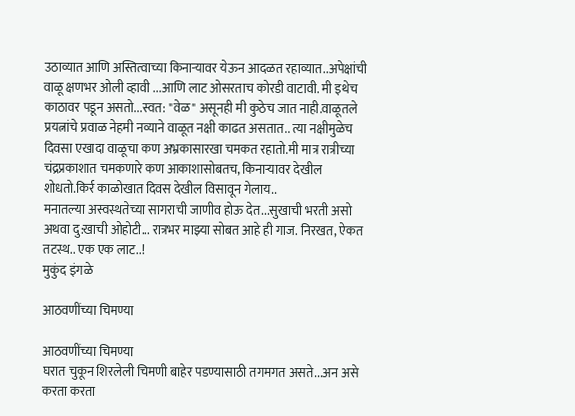उठाव्यात आणि अस्तित्वाच्या किनाऱ्यावर येऊन आदळत रहाव्यात..अपेक्षांची वाळू क्षणभर ओली व्हावी ...आणि लाट ओसरताच कोरडी वाटावी. मी इथेच काठावर पडून असतो...स्वत: "वेळ" असूनही मी कुठेच जात नाही.वाळूतले प्रयत्नांचे प्रवाळ नेहमी नव्याने वाळूत नक्षी काढत असतात.. त्या नक्षीमुळेच दिवसा एखादा वाळूचा कण अभ्रकासारखा चमकत रहातो.मी मात्र रात्रीच्या चंद्रप्रकाशात चमकणारे कण आकाशासोबतच, किनाऱ्यावर देखील शोधतो.किर्र काळोखात दिवस देखील विसावून गेलाय..
मनातल्या अस्वस्थतेच्या सागराची जाणीव होऊ देत...सुखाची भरती असो अथवा दु:खाची ओहोटी... रात्रभर माझ्या सोबत आहे ही गाज. निरखत, ऐकत तटस्थ.. एक एक लाट..!
मुकुंद इंगळे

आठवणींच्या चिमण्या

आठवणींच्या चिमण्या
घरात चुकून शिरलेली चिमणी बाहेर पडण्यासाठी तगमगत असते...अन असे करता करता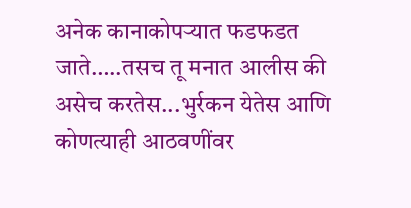अनेक कानाकोपऱ्यात फडफडत  जाते…..तसच तू मनात आलीस की असेच करतेस...भुर्रकन येतेस आणि कोणत्याही आठवणींवर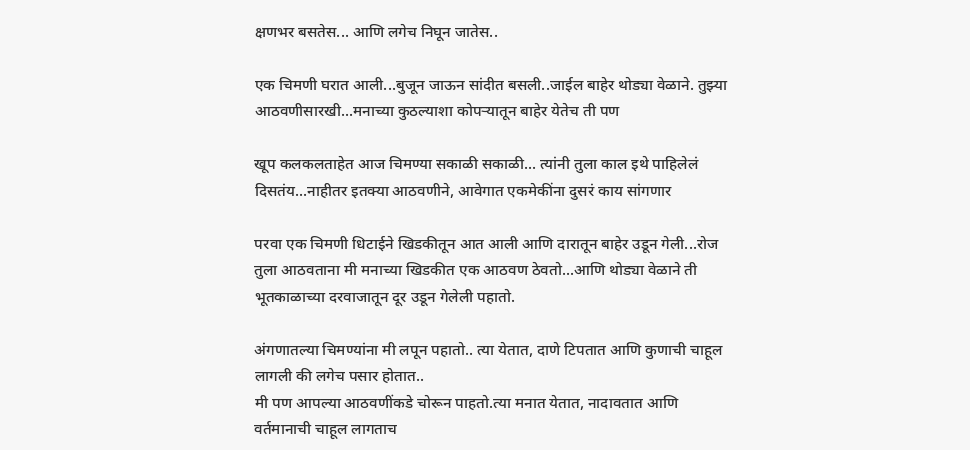क्षणभर बसतेस... आणि लगेच निघून जातेस..

एक चिमणी घरात आली...बुजून जाऊन सांदीत बसली..जाईल बाहेर थोड्या वेळाने. तुझ्या आठवणीसारखी...मनाच्या कुठल्याशा कोपऱ्यातून बाहेर येतेच ती पण

खूप कलकलताहेत आज चिमण्या सकाळी सकाळी... त्यांनी तुला काल इथे पाहिलेलं दिसतंय...नाहीतर इतक्या आठवणीने, आवेगात एकमेकींना दुसरं काय सांगणार

परवा एक चिमणी धिटाईने खिडकीतून आत आली आणि दारातून बाहेर उडून गेली...रोज तुला आठवताना मी मनाच्या खिडकीत एक आठवण ठेवतो...आणि थोड्या वेळाने ती भूतकाळाच्या दरवाजातून दूर उडून गेलेली पहातो.

अंगणातल्या चिमण्यांना मी लपून पहातो.. त्या येतात, दाणे टिपतात आणि कुणाची चाहूल लागली की लगेच पसार होतात..
मी पण आपल्या आठवणींकडे चोरून पाहतो.त्या मनात येतात, नादावतात आणि वर्तमानाची चाहूल लागताच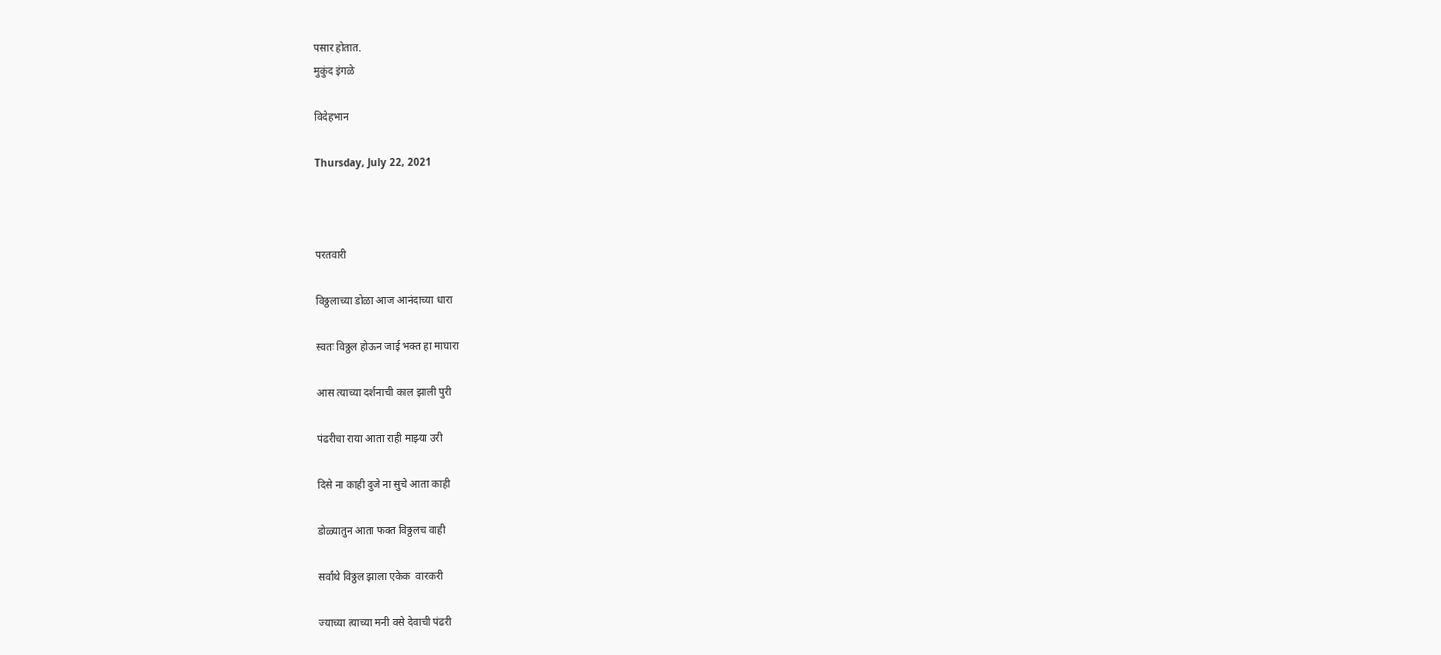पसार होतात.
मुकुंद इंगळे

विदेहभान

Thursday, July 22, 2021



परतवारी

विठ्ठलाच्या डोळा आज आनंदाच्या धारा

स्वतः विठ्ठल होऊन जाई भक्त हा माघारा

आस त्याच्या दर्शनाची काल झाली पुरी

पंढरीचा राया आता राही माझ्या उरी

दिसे ना काही दुजे ना सुचे आता काही

डोळ्यातुन आता फक्त विठ्ठलच वाही

सर्वांथे विठ्ठल झाला एकेक  वारकरी

ज्याच्या त्याच्या मनी वसे देवाची पंढरी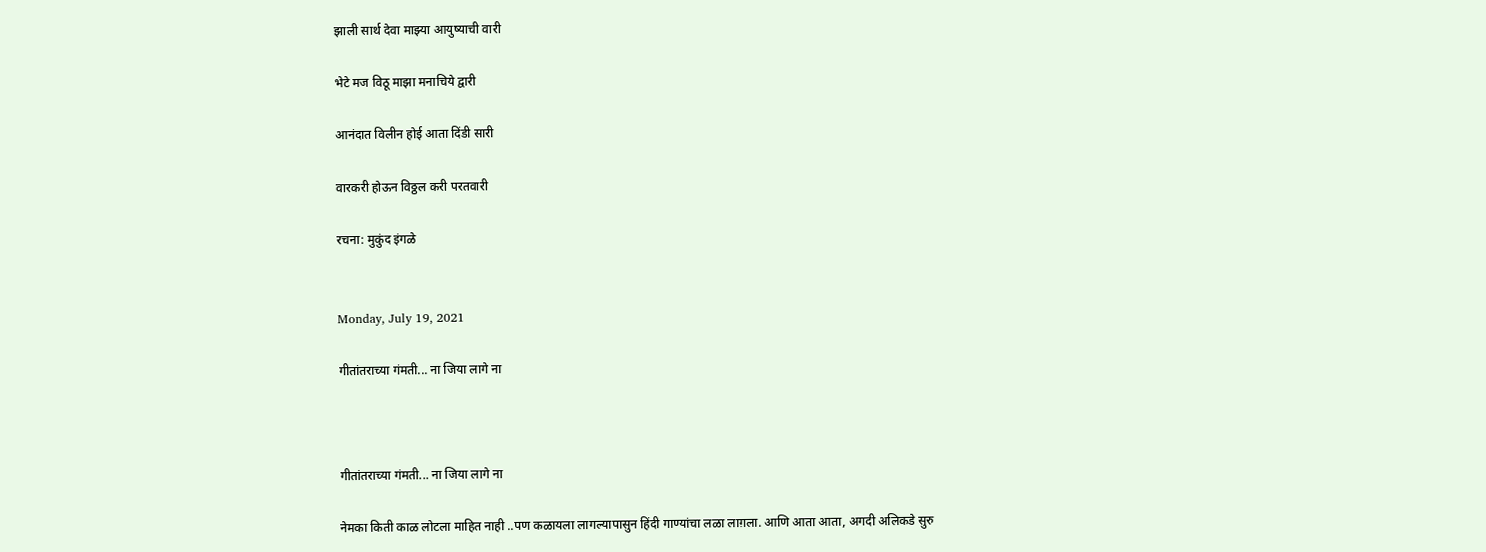झाली सार्थ देवा माझ्या आयुष्याची वारी

भेटे मज विठू माझा मनाचिये द्वारी

आनंदात विलीन होई आता दिंडी सारी

वारकरी होऊन विठ्ठल करी परतवारी

रचना: मुकुंद इंगळे


Monday, July 19, 2021

गीतांतराच्या गंमती... ना जिया लागे ना



गीतांतराच्या गंमती... ना जिया लागे ना

नेमका किती काळ लोटला माहित नाही ..पण कळायला लागल्यापासुन हिंदी गाण्यांचा लळा लाग़ला. आणि आता आता, अगदी अलिकडे सुरु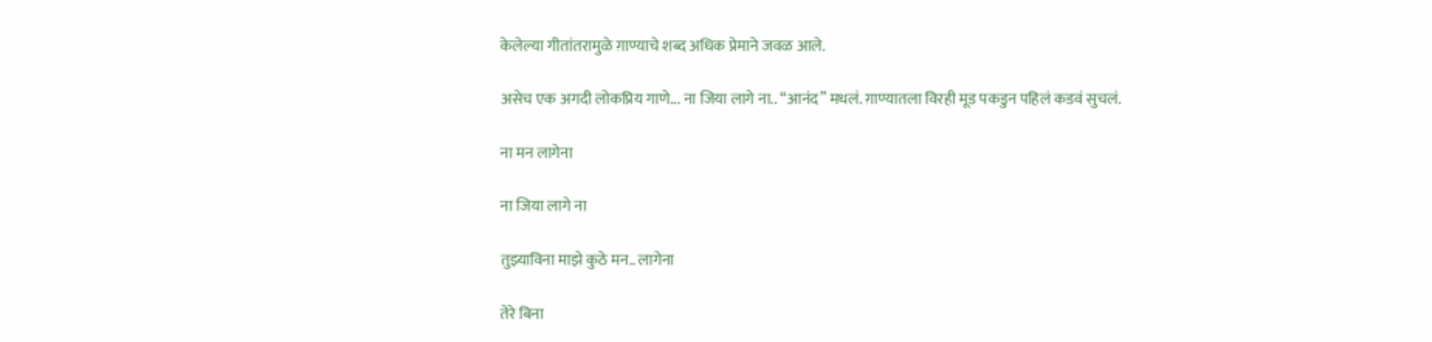केलेल्या गीतांतरामुळे ग़ाण्याचे शब्द अधिक प्रेमाने जवळ आले.

असेच एक अगदी लोकप्रिय गाणे... ना जिया लागे ना.. “आनंद” मधलं. ग़ाण्यातला विरही मूड पकडुन पहिलं कडवं सुचलं.

ना मन लागेना

ना जिया लागे ना

तुझ्याविना माझे कुठे मन.. लागेना

तेरे बिना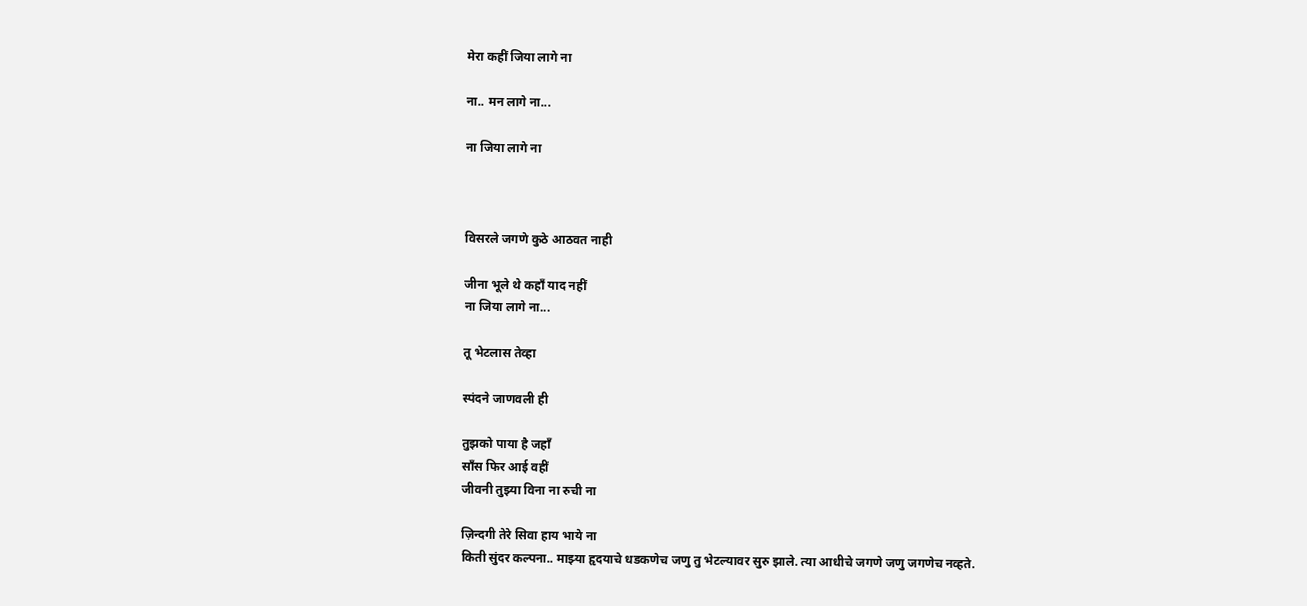मेरा कहीं जिया लागे ना

ना.. मन लागे ना...

ना जिया लागे ना



विसरले जगणे कुठे आठवत नाही

जीना भूले थे कहाँ याद नहीं
ना जिया लागे ना...

तू भेटलास तेव्हा

स्पंदने जाणवली ही

तुझको पाया है जहाँ
साँस फिर आई वहीं
जीवनी तुझ्या विना ना रुची ना

ज़िन्दगी तेरे सिवा हाय भाये ना
किती सुंदर कल्पना.. माझ्या हृदयाचे धडकणेच जणु तु भेटल्यावर सुरु झाले. त्या आधीचे जगणे जणु जगणेच नव्हते.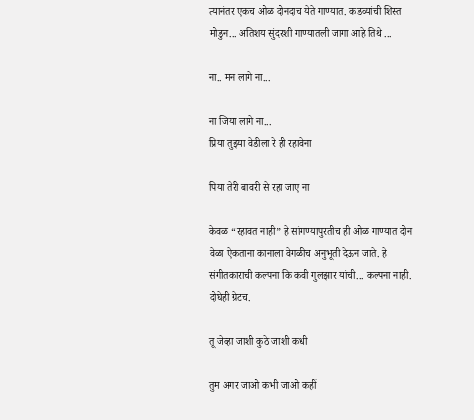त्यानंतर एकच ओळ दोनदाच येते गाण्यात. कडव्यांची शिस्त मोडुन... अतिशय सुंदरशी गाण्यातली जागा आहे तिथे ...

ना.. मन लागे ना...

ना जिया लागे ना...
प्रिया तुझ्या वेडीला रे ही रहावेना

पिया तेरी बावरी से रहा जाए ना

केवळ “रहावत नाही” हे सांगण्यापुरतीच ही ओळ गाण्यात दोन वेळा ऐकताना कानाला वेगळीच अनुभूती देऊन जाते. हे संगीतकाराची कल्पना कि कवी गुलझार यांची... कल्पना नाही. दोघेही ग्रेटच.

तू जेव्हा जाशी कुठे जाशी कधी

तुम अगर जाओ कभी जाओ कहीं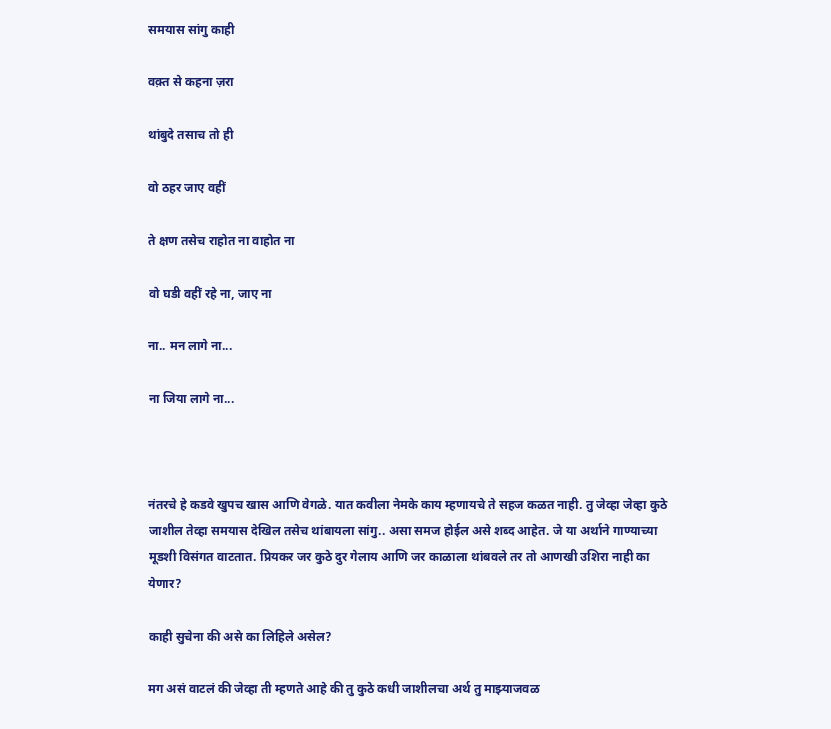समयास सांगु काही

वक़्त से कहना ज़रा

थांबुदे तसाच तो ही

वो ठहर जाए वहीं

ते क्षण तसेच राहोत ना वाहोत ना

वो घडी वहीं रहे ना, जाए ना

ना.. मन लागे ना...

ना जिया लागे ना...



नंतरचे हे कडवे खुपच खास आणि वेगळे. यात कवीला नेमके काय म्हणायचे ते सहज कळत नाही. तु जेव्हा जेव्हा कुठे जाशील तेव्हा समयास देखिल तसेच थांबायला सांगु.. असा समज होईल असे शब्द आहेत. जे या अर्थाने गाण्याच्या मूडशी विसंगत वाटतात. प्रियकर जर कुठे दुर गेलाय आणि जर काळाला थांबवले तर तो आणखी उशिरा नाही का येणार?

काही सुचेना की असे का लिहिले असेल?

मग असं वाटलं की जेव्हा ती म्हणते आहे की तु कुठे कधी जाशीलचा अर्थ तु माझ्याजवळ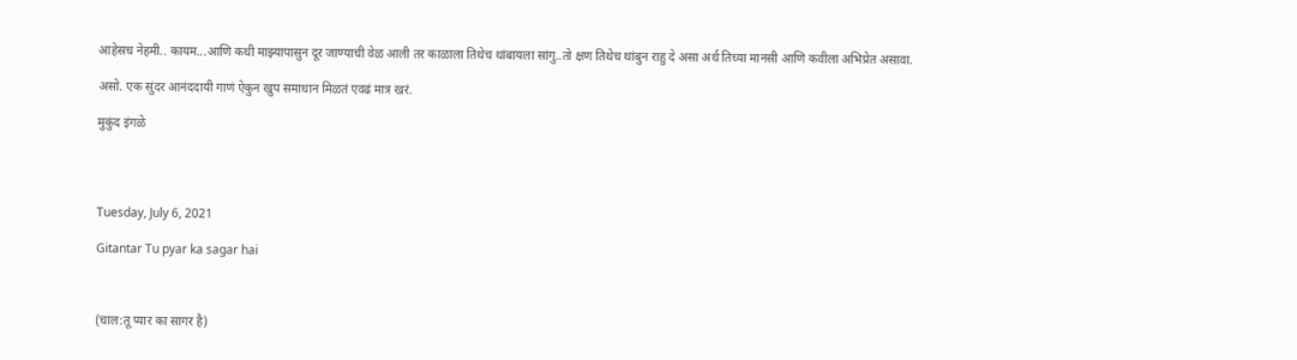आहेसच नेहमी.. कायम...आणि कधी माझ्यापासुन दूर जाण्याची वेळ आली तर काळाला तिथेच थांबायला सांगु..तो क्षण तिथेच थांबुन राहु दे असा अर्थ तिच्या मानसी आणि कवीला अभिप्रेत असावा.

असो. एक सुंदर आनंददायी गाणं ऐकुन खुप समाधान मिळतं एवढं मात्र खरं.

मुकुंद इंगळे




Tuesday, July 6, 2021

Gitantar Tu pyar ka sagar hai



(चाल:तू प्यार का सागर है)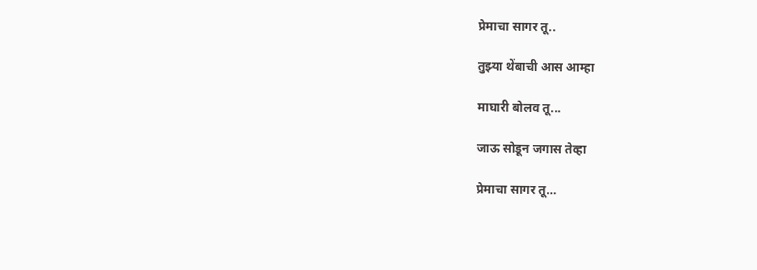प्रेमाचा सागर तू..

तुझ्या थेंबाची आस आम्हा

माघारी बोलव तू...

जाऊ सोडून जगास तेव्हा

प्रेमाचा सागर तू…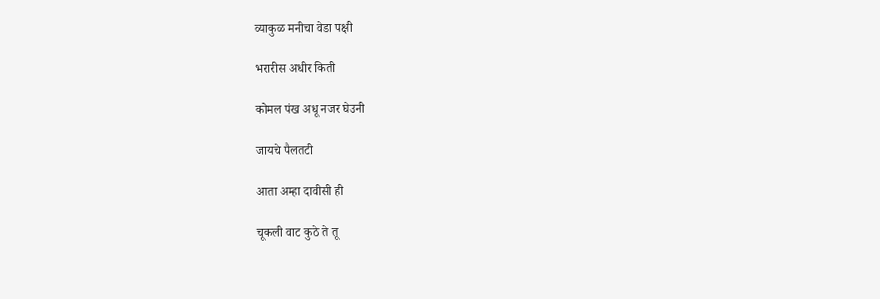व्याकुळ मनीचा वेडा पक्षी

भरारीस अधीर किती

कोमल पंख अधू नजर घेउनी

जायचे पैलतटी

आता अम्हा दावीसी ही

चूकली वाट कुठे ते तू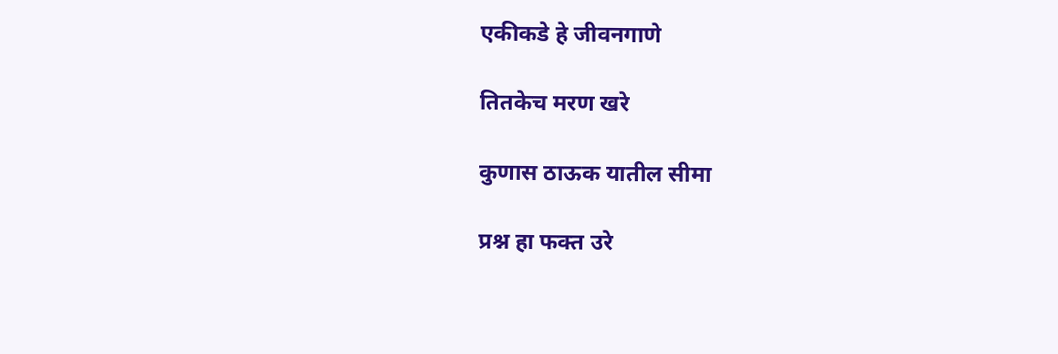एकीकडे हे जीवनगाणे

तितकेच मरण खरे

कुणास ठाऊक यातील सीमा

प्रश्न हा फक्त उरे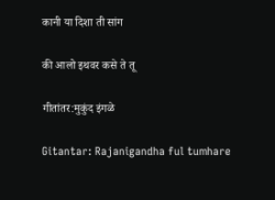कानी या दिशा ती सांग

की आलो इथवर कसे ते तू

गीतांतर:मुकुंद इंगळे

Gitantar: Rajanigandha ful tumhare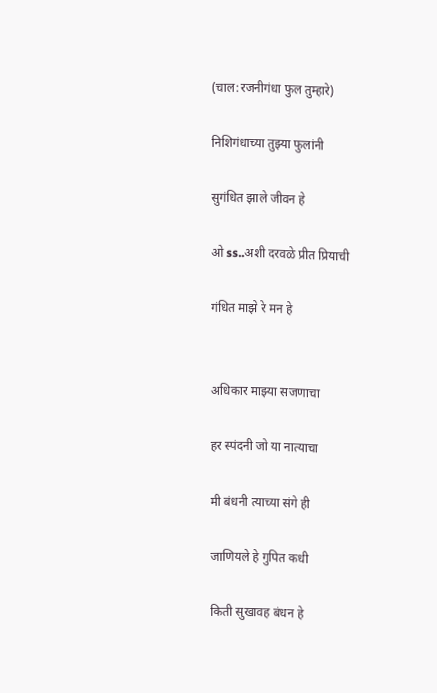(चाल:रजनीगंधा फुल तुम्हारे)

निशिगंधाच्या तुझ्या फुलांनी

सुगंधित झाले जीवन हे

ओ ss..अशी दरवळे प्रीत प्रियाची

गंधित माझे रे मन हे


अधिकार माझ्या सजणाचा

हर स्पंदनी जो या नात्याचा

मी बंधनी त्याच्या संगे ही

जाणियले हे गुपित कधी

किती सुखावह बंधन हे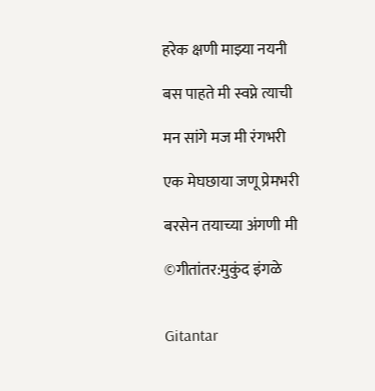हरेक क्षणी माझ्या नयनी

बस पाहते मी स्वप्ने त्याची

मन सांगे मज मी रंगभरी

एक मेघछाया जणू प्रेमभरी

बरसेन तयाच्या अंगणी मी

©गीतांतर:मुकुंद इंगळे


Gitantar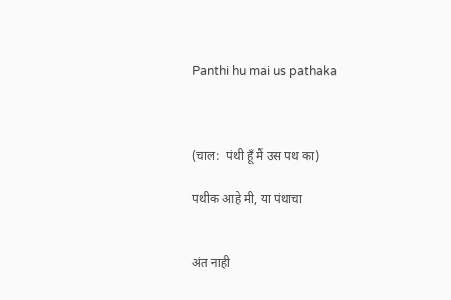Panthi hu mai us pathaka



(चाल:  पंथी हूँ मैं उस पथ का)

पथीक आहे मी, या पंथाचा


अंत नाही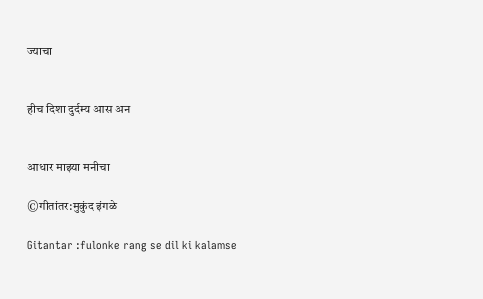ज्याचा


हीच दिशा दुर्दम्य आस अन


आधार माझ्या मनीचा

©गीतांतर:मुकुंद इंगळे

Gitantar :fulonke rang se dil ki kalamse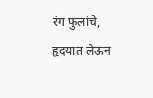रंग फुलांचे, हृदयात लेऊन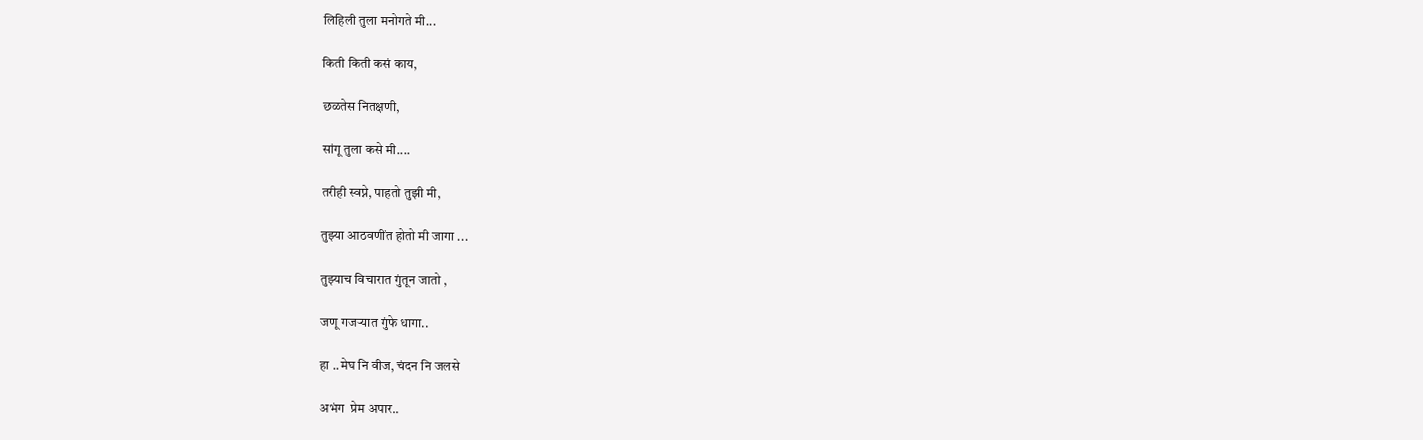लिहिली तुला मनोगते मी...

किती किती कसं काय,

छळतेस नितक्षणी,

सांगू तुला कसे मी....

तरीही स्वप्ने, पाहतो तुझी मी,

तुझ्या आठवणींत होतो मी जागा ...

तुझ्याच विचारात गुंतून जातो ,

जणू गजऱ्यात गुंफे धागा..

हा ..मेघ नि वीज, चंदन नि जलसे

अभंग  प्रेम अपार..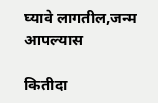घ्यावे लागतील,जन्म आपल्यास

कितीदा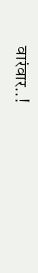वारंवार..!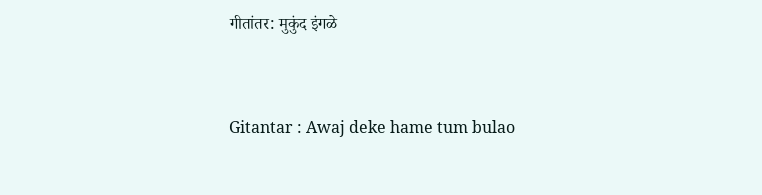गीतांतर: मुकुंद इंगळे


Gitantar : Awaj deke hame tum bulao